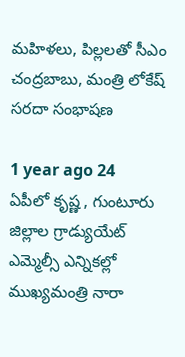మహిళలు, పిల్లలతో సీఎం చంద్రబాబు, మంత్రి లోకేష్ సరదా సంభాషణ

1 year ago 24
ఏపీలో కృష్ణ , గుంటూరు జిల్లాల గ్రాడ్యుయేట్ ఎమ్మెల్సీ ఎన్నికల్లో ముఖ్యమంత్రి నారా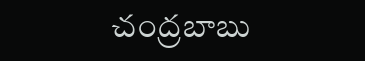చంద్రబాబు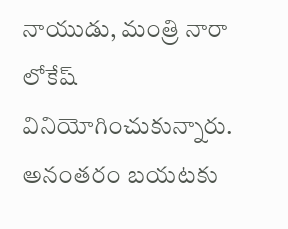నాయుడు, మంత్రి నారా లోకేష్ వినియోగించుకున్నారు. అనంతరం బయటకు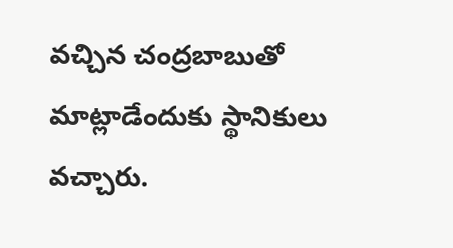వచ్చిన చంద్రబాబుతో మాట్లాడేందుకు స్థానికులు వచ్చారు.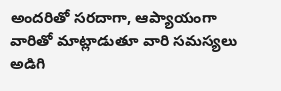అందరితో సరదాగా, ఆప్యాయంగా వారితో మాట్లాడుతూ వారి సమస్యలు అడిగి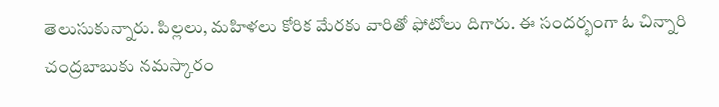తెలుసుకున్నారు. పిల్లలు, మహిళలు కోరిక మేరకు వారితో ఫోటోలు దిగారు. ఈ సందర్భంగా ఓ చిన్నారి చంద్రబాబుకు నమస్కారం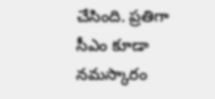చేసింది. ప్రతిగా సీఎం కూడా నమస్కారం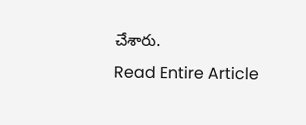చేశారు.
Read Entire Article